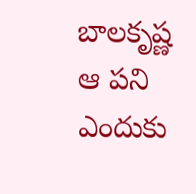బాలకృష్ణ ఆ పని ఎందుకు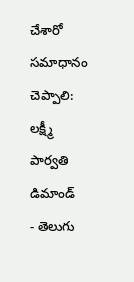చేశారో సమాధానం చెప్పాలి: లక్ష్మీ పార్వతి డిమాండ్
- తెలుగు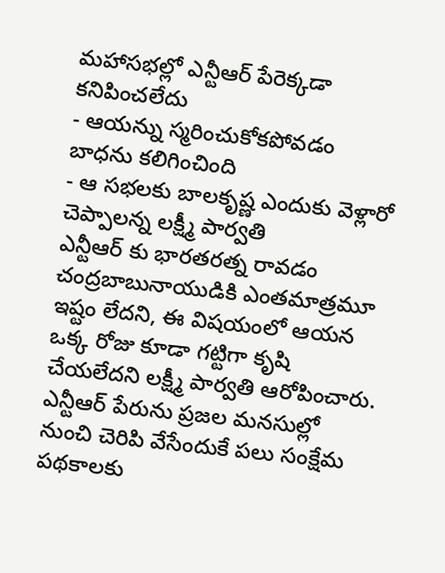మహాసభల్లో ఎన్టీఆర్ పేరెక్కడా కనిపించలేదు
- ఆయన్ను స్మరించుకోకపోవడం బాధను కలిగించింది
- ఆ సభలకు బాలకృష్ణ ఎందుకు వెళ్లారో చెప్పాలన్న లక్ష్మీ పార్వతి
ఎన్టీఆర్ కు భారతరత్న రావడం చంద్రబాబునాయుడికి ఎంతమాత్రమూ ఇష్టం లేదని, ఈ విషయంలో ఆయన ఒక్క రోజు కూడా గట్టిగా కృషి చేయలేదని లక్ష్మీ పార్వతి ఆరోపించారు. ఎన్టీఆర్ పేరును ప్రజల మనసుల్లో నుంచి చెరిపి వేసేందుకే పలు సంక్షేమ పథకాలకు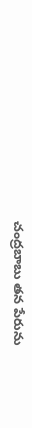చంద్రబాబు తన పేరును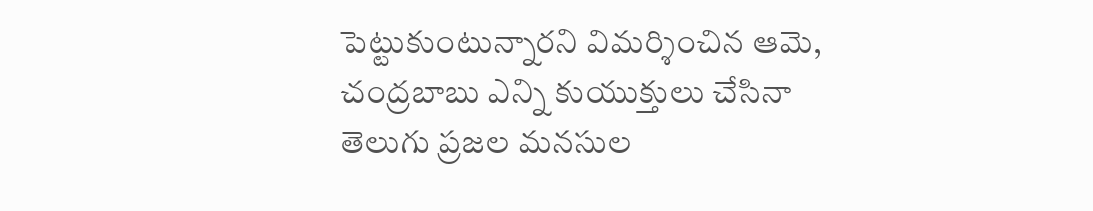పెట్టుకుంటున్నారని విమర్శించిన ఆమె, చంద్రబాబు ఎన్ని కుయుక్తులు చేసినా తెలుగు ప్రజల మనసుల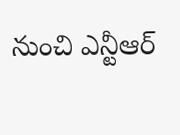నుంచి ఎన్టీఆర్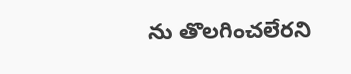ను తొలగించలేరని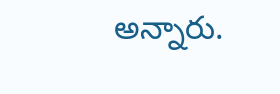అన్నారు.